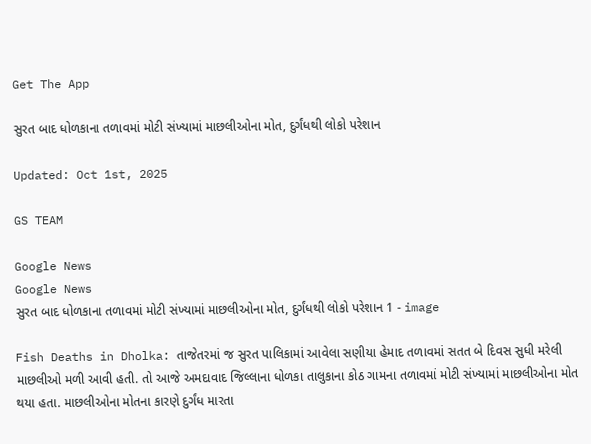Get The App

સુરત બાદ ધોળકાના તળાવમાં મોટી સંખ્યામાં માછલીઓના મોત, દુર્ગંધથી લોકો પરેશાન

Updated: Oct 1st, 2025

GS TEAM

Google News
Google News
સુરત બાદ ધોળકાના તળાવમાં મોટી સંખ્યામાં માછલીઓના મોત, દુર્ગંધથી લોકો પરેશાન 1 - image

Fish Deaths in Dholka: તાજેતરમાં જ સુરત પાલિકામાં આવેલા સણીયા હેમાદ તળાવમાં સતત બે દિવસ સુધી મરેલી માછલીઓ મળી આવી હતી. તો આજે અમદાવાદ જિલ્લાના ધોળકા તાલુકાના કોઠ ગામના તળાવમાં મોટી સંખ્યામાં માછલીઓના મોત થયા હતા. માછલીઓના મોતના કારણે દુર્ગંધ મારતા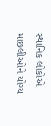સ્થાનિક લોકોએ માછલીઓને યોગ્ય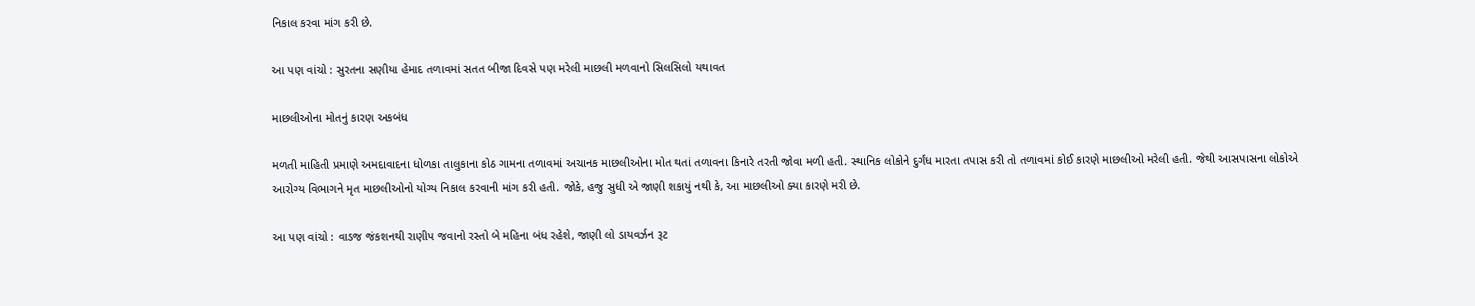નિકાલ કરવા માંગ કરી છે.

આ પણ વાંચો : સુરતના સણીયા હેમાદ તળાવમાં સતત બીજા દિવસે પણ મરેલી માછલી મળવાનો સિલસિલો યથાવત

માછલીઓના મોતનું કારણ અકબંધ

મળતી માહિતી પ્રમાણે અમદાવાદના ધોળકા તાલુકાના કોઠ ગામના તળાવમાં અચાનક માછલીઓના મોત થતાં તળાવના કિનારે તરતી જોવા મળી હતી. સ્થાનિક લોકોને દુર્ગંધ મારતા તપાસ કરી તો તળાવમાં કોઈ કારણે માછલીઓ મરેલી હતી. જેથી આસપાસના લોકોએ આરોગ્ય વિભાગને મૃત માછલીઓનો યોગ્ય નિકાલ કરવાની માંગ કરી હતી. જોકે, હજુ સુધી એ જાણી શકાયું નથી કે, આ માછલીઓ ક્યા કારણે મરી છે.

આ પણ વાંચો : વાડજ જંકશનથી રાણીપ જવાનો રસ્તો બે મહિના બંધ રહેશે, જાણી લો ડાયવર્ઝન રૂટ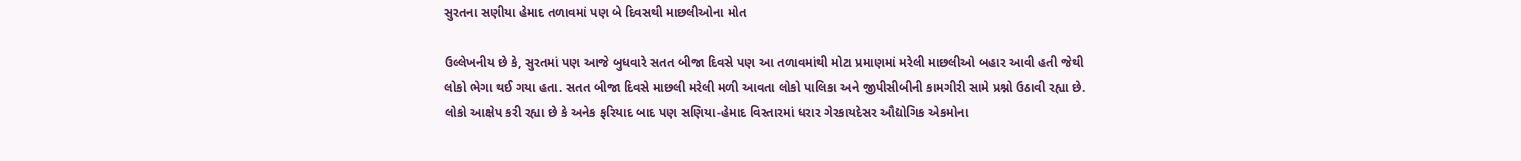સુરતના સણીયા હેમાદ તળાવમાં પણ બે દિવસથી માછલીઓના મોત

ઉલ્લેખનીય છે કે, સુરતમાં પણ આજે બુધવારે સતત બીજા દિવસે પણ આ તળાવમાંથી મોટા પ્રમાણમાં મરેલી માછલીઓ બહાર આવી હતી જેથી લોકો ભેગા થઈ ગયા હતા. સતત બીજા દિવસે માછલી મરેલી મળી આવતા લોકો પાલિકા અને જીપીસીબીની કામગીરી સામે પ્રશ્નો ઉઠાવી રહ્યા છે. લોકો આક્ષેપ કરી રહ્યા છે કે અનેક ફરિયાદ બાદ પણ સણિયા-હેમાદ વિસ્તારમાં ધરાર ગેરકાયદેસર ઔદ્યોગિક એકમોના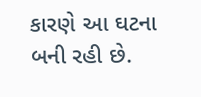કારણે આ ઘટના બની રહી છે.